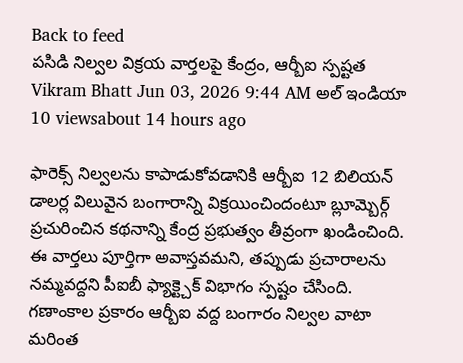Back to feed
పసిడి నిల్వల విక్రయ వార్తలపై కేంద్రం, ఆర్బీఐ స్పష్టత
Vikram Bhatt Jun 03, 2026 9:44 AM అల్ ఇండియా 10 viewsabout 14 hours ago

ఫారెక్స్ నిల్వలను కాపాడుకోవడానికి ఆర్బీఐ 12 బిలియన్ డాలర్ల విలువైన బంగారాన్ని విక్రయించిందంటూ బ్లూమ్బెర్గ్ ప్రచురించిన కథనాన్ని కేంద్ర ప్రభుత్వం తీవ్రంగా ఖండించింది. ఈ వార్తలు పూర్తిగా అవాస్తవమని, తప్పుడు ప్రచారాలను నమ్మవద్దని పీఐబీ ఫ్యాక్ట్చెక్ విభాగం స్పష్టం చేసింది.
గణాంకాల ప్రకారం ఆర్బీఐ వద్ద బంగారం నిల్వల వాటా మరింత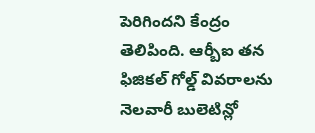పెరిగిందని కేంద్రం తెలిపింది. ఆర్బీఐ తన ఫిజికల్ గోల్డ్ వివరాలను నెలవారీ బులెటిన్లో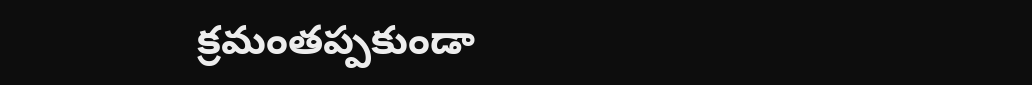క్రమంతప్పకుండా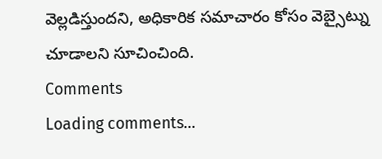వెల్లడిస్తుందని, అధికారిక సమాచారం కోసం వెబ్సైట్ను చూడాలని సూచించింది.
Comments
Loading comments...